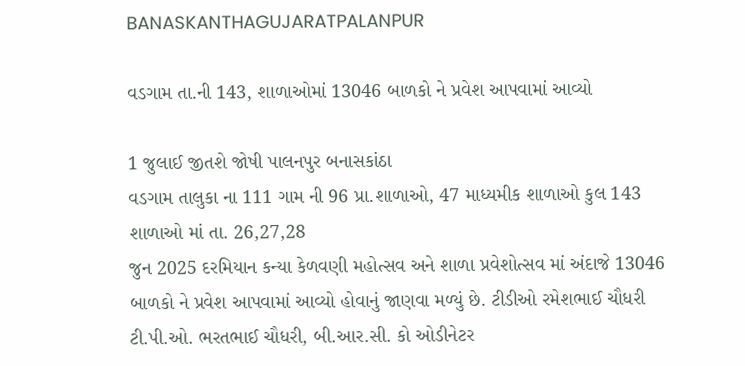BANASKANTHAGUJARATPALANPUR

વડગામ તા.ની 143, શાળાઓમાં 13046 બાળકો ને પ્રવેશ આપવામાં આવ્યો

1 જુલાઈ જીતશે જોષી પાલનપુર બનાસકાંઠા
વડગામ તાલુકા ના 111 ગામ ની 96 પ્રા.શાળાઓ, 47 માધ્યમીક શાળાઓ કુલ 143 શાળાઓ માં તા. 26,27,28
જુન 2025 દરમિયાન કન્યા કેળવણી મહોત્સવ અને શાળા પ્રવેશોત્સવ માં અંદાજે 13046 બાળકો ને પ્રવેશ આપવામાં આવ્યો હોવાનું જાણવા મળ્યું છે. ટીડીઓ રમેશભાઈ ચૌધરી ટી.પી.ઓ. ભરતભાઈ ચૌધરી, બી.આર.સી. કો ઓડીનેટર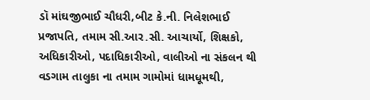ડૉ માંઘજીભાઈ ચૌધરી,બીટ કે.ની. નિલેશભાઈ પ્રજાપતિ, તમામ સી.આર.સી. આચાર્યો, શિક્ષકો, અધિકારીઓ, પદાધિકારીઓ, વાલીઓ ના સંકલન થી વડગામ તાલુકા ના તમામ ગામોમાં ધામધૂમથી,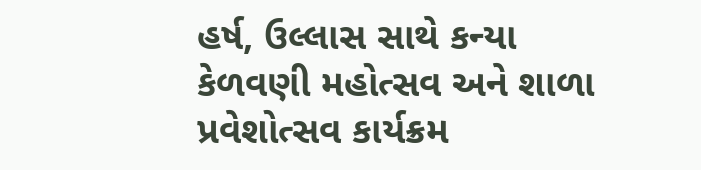હર્ષ, ઉલ્લાસ સાથે કન્યા કેળવણી મહોત્સવ અને શાળા પ્રવેશોત્સવ કાર્યક્રમ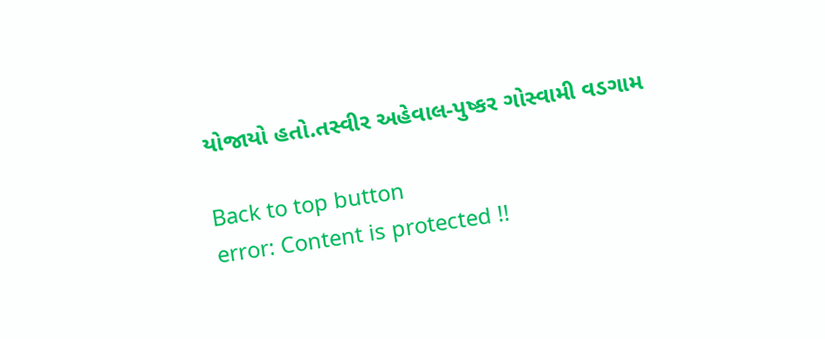યોજાયો હતો.તસ્વીર અહેવાલ-પુષ્કર ગોસ્વામી વડગામ

Back to top button
error: Content is protected !!